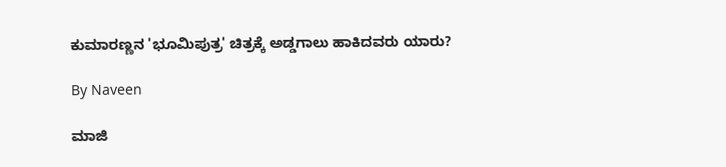ಕುಮಾರಣ್ಣನ 'ಭೂಮಿಪುತ್ರ' ಚಿತ್ರಕ್ಕೆ ಅಡ್ಡಗಾಲು ಹಾಕಿದವರು ಯಾರು?

By Naveen

ಮಾಜಿ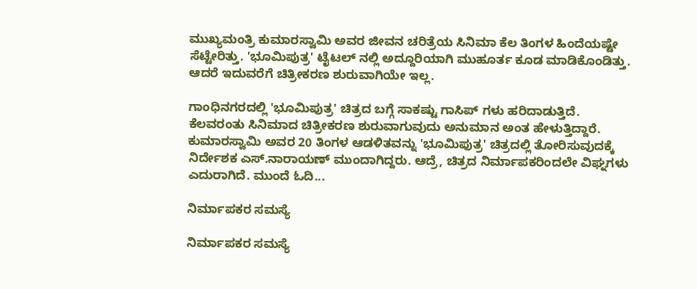ಮುಖ್ಯಮಂತ್ರಿ ಕುಮಾರಸ್ವಾಮಿ ಅವರ ಜೀವನ ಚರಿತ್ರೆಯ ಸಿನಿಮಾ ಕೆಲ ತಿಂಗಳ ಹಿಂದೆಯಷ್ಟೇ ಸೆಟ್ಟೇರಿತ್ತು. 'ಭೂಮಿಪುತ್ರ' ಟೈಟಲ್ ನಲ್ಲಿ ಅದ್ದೂರಿಯಾಗಿ ಮುಹೂರ್ತ ಕೂಡ ಮಾಡಿಕೊಂಡಿತ್ತು. ಆದರೆ ಇದುವರೆಗೆ ಚಿತ್ರೀಕರಣ ಶುರುವಾಗಿಯೇ ಇಲ್ಲ.

ಗಾಂಧಿನಗರದಲ್ಲಿ 'ಭೂಮಿಪುತ್ರ' ಚಿತ್ರದ ಬಗ್ಗೆ ಸಾಕಷ್ಟು ಗಾಸಿಪ್ ಗಳು ಹರಿದಾಡುತ್ತಿದೆ. ಕೆಲವರಂತು ಸಿನಿಮಾದ ಚಿತ್ರೀಕರಣ ಶುರುವಾಗುವುದು ಅನುಮಾನ ಅಂತ ಹೇಳುತ್ತಿದ್ದಾರೆ. ಕುಮಾರಸ್ವಾಮಿ ಅವರ 20 ತಿಂಗಳ ಆಡಳಿತವನ್ನು 'ಭೂಮಿಪುತ್ರ' ಚಿತ್ರದಲ್ಲಿ ತೋರಿಸುವುದಕ್ಕೆ ನಿರ್ದೇಶಕ ಎಸ್.ನಾರಾಯಣ್ ಮುಂದಾಗಿದ್ದರು. ಆದ್ರೆ, ಚಿತ್ರದ ನಿರ್ಮಾಪಕರಿಂದಲೇ ವಿಘ್ನಗಳು ಎದುರಾಗಿದೆ. ಮುಂದೆ ಓದಿ...

ನಿರ್ಮಾಪಕರ ಸಮಸ್ಯೆ

ನಿರ್ಮಾಪಕರ ಸಮಸ್ಯೆ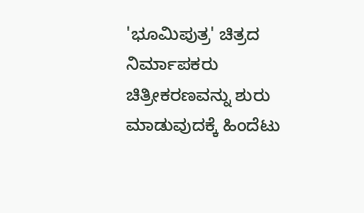'ಭೂಮಿಪುತ್ರ' ಚಿತ್ರದ ನಿರ್ಮಾಪಕರು ಚಿತ್ರೀಕರಣವನ್ನು ಶುರು ಮಾಡುವುದಕ್ಕೆ ಹಿಂದೆಟು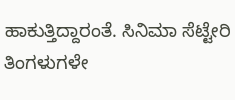ಹಾಕುತ್ತಿದ್ದಾರಂತೆ. ಸಿನಿಮಾ ಸೆಟ್ಟೇರಿ ತಿಂಗಳುಗಳೇ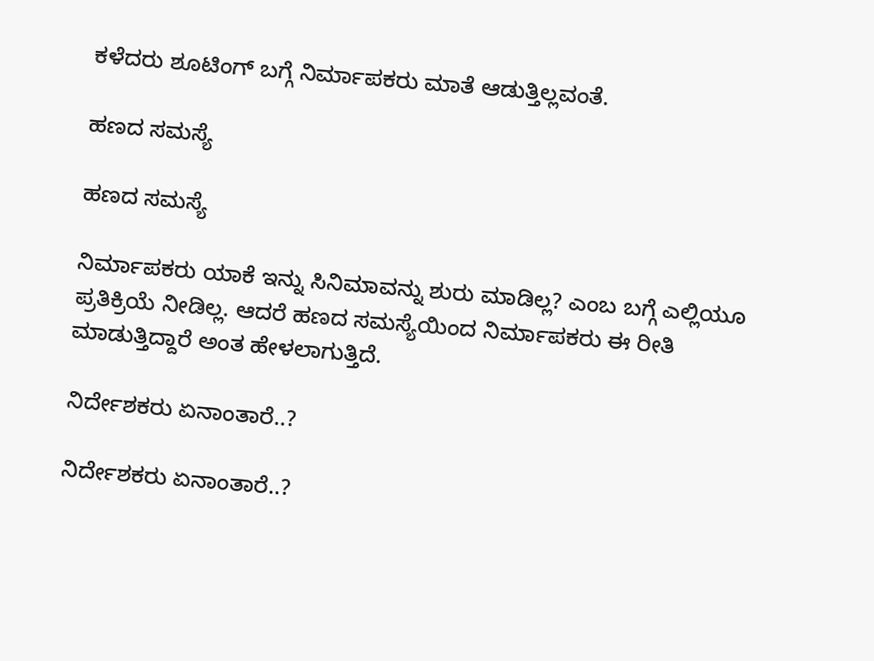ಕಳೆದರು ಶೂಟಿಂಗ್ ಬಗ್ಗೆ ನಿರ್ಮಾಪಕರು ಮಾತೆ ಆಡುತ್ತಿಲ್ಲವಂತೆ.

ಹಣದ ಸಮಸ್ಯೆ

ಹಣದ ಸಮಸ್ಯೆ

ನಿರ್ಮಾಪಕರು ಯಾಕೆ ಇನ್ನು ಸಿನಿಮಾವನ್ನು ಶುರು ಮಾಡಿಲ್ಲ? ಎಂಬ ಬಗ್ಗೆ ಎಲ್ಲಿಯೂ ಪ್ರತಿಕ್ರಿಯೆ ನೀಡಿಲ್ಲ. ಆದರೆ ಹಣದ ಸಮಸ್ಯೆಯಿಂದ ನಿರ್ಮಾಪಕರು ಈ ರೀತಿ ಮಾಡುತ್ತಿದ್ದಾರೆ ಅಂತ ಹೇಳಲಾಗುತ್ತಿದೆ.

ನಿರ್ದೇಶಕರು ಏನಾಂತಾರೆ..?

ನಿರ್ದೇಶಕರು ಏನಾಂತಾರೆ..?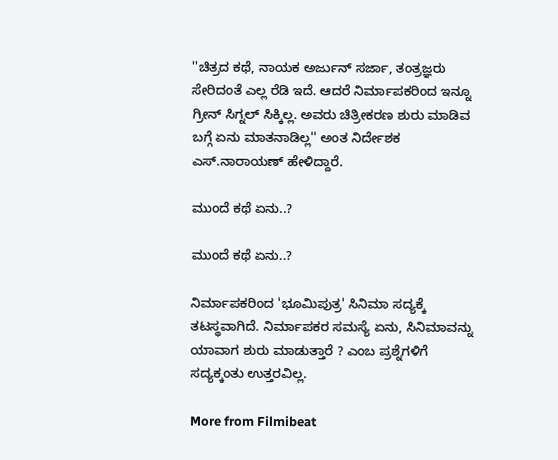''ಚಿತ್ರದ ಕಥೆ, ನಾಯಕ ಅರ್ಜುನ್ ಸರ್ಜಾ, ತಂತ್ರಜ್ಞರು ಸೇರಿದಂತೆ ಎಲ್ಲ ರೆಡಿ ಇದೆ. ಆದರೆ ನಿರ್ಮಾಪಕರಿಂದ ಇನ್ನೂ ಗ್ರೀನ್ ಸಿಗ್ನಲ್ ಸಿಕ್ಕಿಲ್ಲ. ಅವರು ಚಿತ್ರೀಕರಣ ಶುರು ಮಾಡಿವ ಬಗ್ಗೆ ಏನು ಮಾತನಾಡಿಲ್ಲ'' ಅಂತ ನಿರ್ದೇಶಕ ಎಸ್.ನಾರಾಯಣ್ ಹೇಳಿದ್ದಾರೆ.

ಮುಂದೆ ಕಥೆ ಏನು..?

ಮುಂದೆ ಕಥೆ ಏನು..?

ನಿರ್ಮಾಪಕರಿಂದ 'ಭೂಮಿಪುತ್ರ' ಸಿನಿಮಾ ಸದ್ಯಕ್ಕೆ ತಟಸ್ಥವಾಗಿದೆ. ನಿರ್ಮಾಪಕರ ಸಮಸ್ಯೆ ಏನು, ಸಿನಿಮಾವನ್ನು ಯಾವಾಗ ಶುರು ಮಾಡುತ್ತಾರೆ ? ಎಂಬ ಪ್ರಶ್ನೆಗಳಿಗೆ ಸದ್ಯಕ್ಕಂತು ಉತ್ತರವಿಲ್ಲ.

More from Filmibeat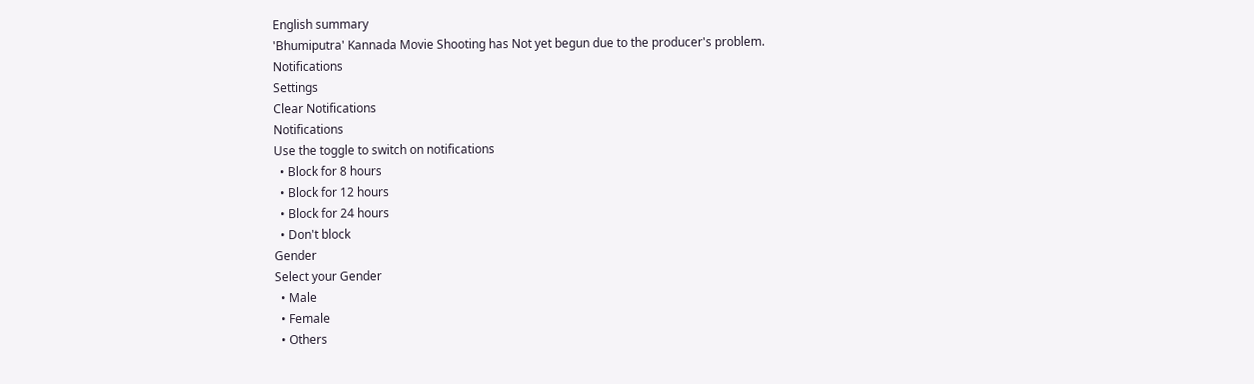English summary
'Bhumiputra' Kannada Movie Shooting has Not yet begun due to the producer's problem.
Notifications
Settings
Clear Notifications
Notifications
Use the toggle to switch on notifications
  • Block for 8 hours
  • Block for 12 hours
  • Block for 24 hours
  • Don't block
Gender
Select your Gender
  • Male
  • Female
  • Others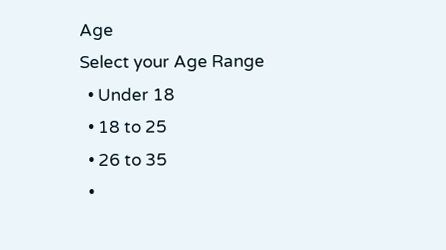Age
Select your Age Range
  • Under 18
  • 18 to 25
  • 26 to 35
  •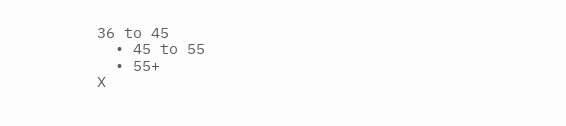36 to 45
  • 45 to 55
  • 55+
X